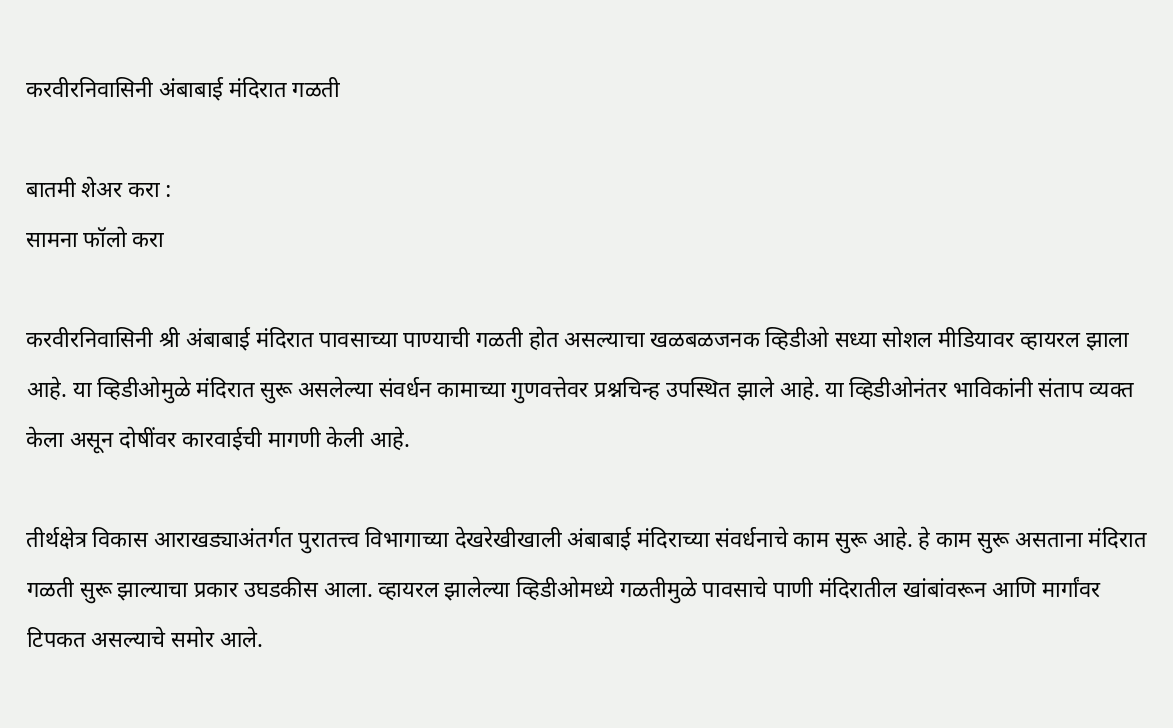करवीरनिवासिनी अंबाबाई मंदिरात गळती

बातमी शेअर करा :
सामना फॉलो करा

करवीरनिवासिनी श्री अंबाबाई मंदिरात पावसाच्या पाण्याची गळती होत असल्याचा खळबळजनक व्हिडीओ सध्या सोशल मीडियावर व्हायरल झाला आहे. या व्हिडीओमुळे मंदिरात सुरू असलेल्या संवर्धन कामाच्या गुणवत्तेवर प्रश्नचिन्ह उपस्थित झाले आहे. या व्हिडीओनंतर भाविकांनी संताप व्यक्त केला असून दोषींवर कारवाईची मागणी केली आहे.

तीर्थक्षेत्र विकास आराखड्याअंतर्गत पुरातत्त्व विभागाच्या देखरेखीखाली अंबाबाई मंदिराच्या संवर्धनाचे काम सुरू आहे. हे काम सुरू असताना मंदिरात गळती सुरू झाल्याचा प्रकार उघडकीस आला. व्हायरल झालेल्या व्हिडीओमध्ये गळतीमुळे पावसाचे पाणी मंदिरातील खांबांवरून आणि मार्गांवर टिपकत असल्याचे समोर आले.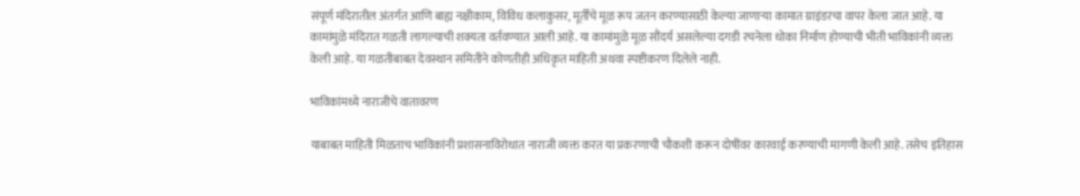संपूर्ण मंदिरातील अंतर्गत आणि बाह्य नक्षीकाम, विविध कलाकुसर, मूर्तींचे मूळ रूप जतन करण्यासाठी केल्या जाणाऱ्या कामात ग्राइंडरचा वापर केला जात आहे. या कामांमुळे मंदिरात गळती लागल्याची शक्यता वर्तवण्यात आली आहे. या कामांमुळे मूळ सौंदर्य असलेल्या दगडी रचनेला धोका निर्माण होण्याची भीती भाविकांनी व्यक्त केली आहे. या गळतीबाबत देवस्थान समितीने कोणतीही अधिकृत माहिती अथवा स्पष्टीकरण दिलेले नाही.

भाविकांमध्ये नाराजीचे वातावरण

याबाबत माहिती मिळताच भाविकांनी प्रशासनाविरोधात नाराजी व्यक्त करत या प्रकरणाची चौकशी करून दोषींवर कारवाई करण्याची मागणी केली आहे. तसेच इतिहास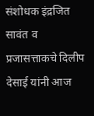संशोधक इंद्रजित सावंत व प्रजासत्ताकचे दिलीप देसाई यांनी आज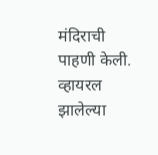मंदिराची पाहणी केली. व्हायरल झालेल्या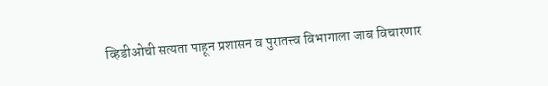व्हिडीओची सत्यता पाहून प्रशासन व पुरातत्त्व विभागाला जाब विचारणार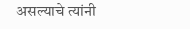असल्याचे त्यांनी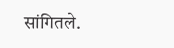सांगितले.